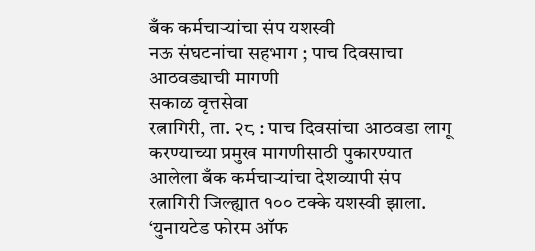बँक कर्मचाऱ्यांचा संप यशस्वी
नऊ संघटनांचा सहभाग ; पाच दिवसाचा आठवड्याची मागणी
सकाळ वृत्तसेवा
रत्नागिरी, ता. २८ : पाच दिवसांचा आठवडा लागू करण्याच्या प्रमुख मागणीसाठी पुकारण्यात आलेला बँक कर्मचाऱ्यांचा देशव्यापी संप रत्नागिरी जिल्ह्यात १०० टक्के यशस्वी झाला. ‘युनायटेड फोरम ऑफ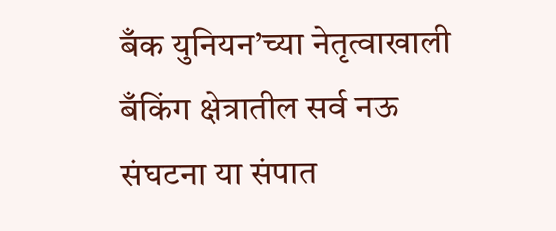बँक युनियन’च्या नेतृत्वाखाली बँकिंग क्षेत्रातील सर्व नऊ संघटना या संपात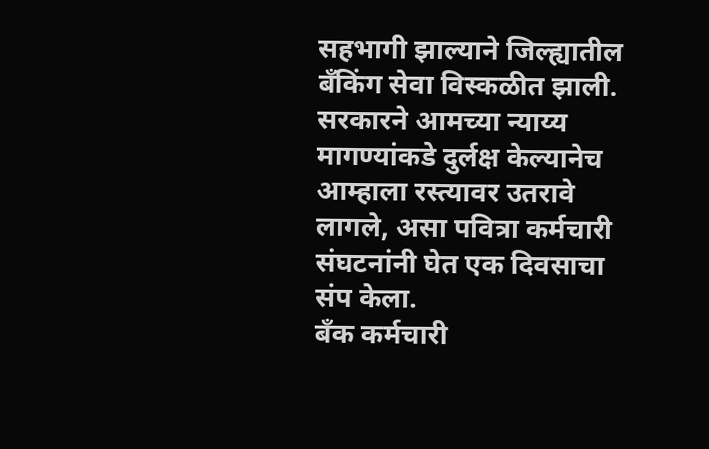सहभागी झाल्याने जिल्ह्यातील बँकिंग सेवा विस्कळीत झाली. सरकारने आमच्या न्याय्य मागण्यांकडे दुर्लक्ष केल्यानेच आम्हाला रस्त्यावर उतरावे लागले, असा पवित्रा कर्मचारी संघटनांनी घेत एक दिवसाचा संप केला.
बँक कर्मचारी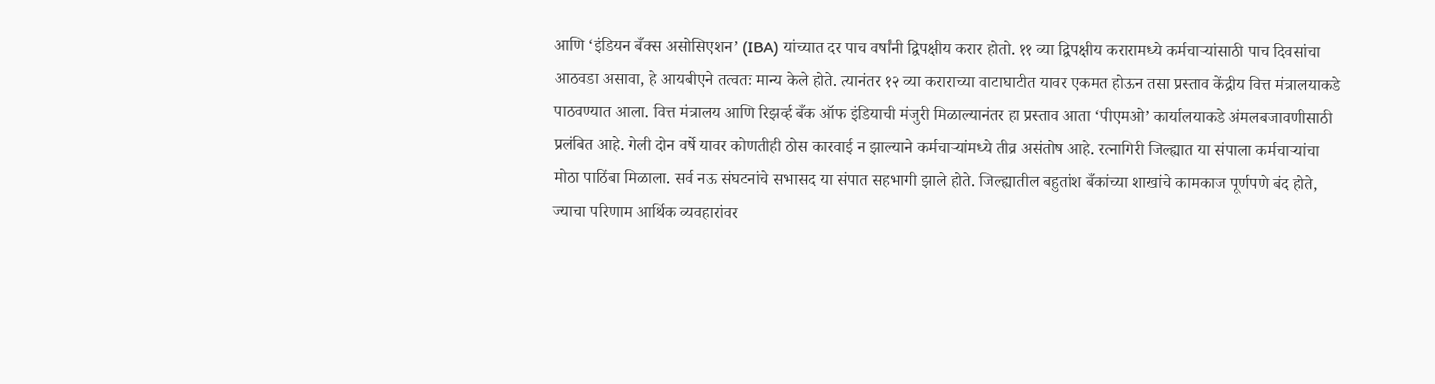आणि ‘इंडियन बँक्स असोसिएशन’ (IBA) यांच्यात दर पाच वर्षांनी द्विपक्षीय करार होतो. ११ व्या द्विपक्षीय करारामध्ये कर्मचाऱ्यांसाठी पाच दिवसांचा आठवडा असावा, हे आयबीएने तत्वतः मान्य केले होते. त्यानंतर १२ व्या कराराच्या वाटाघाटीत यावर एकमत होऊन तसा प्रस्ताव केंद्रीय वित्त मंत्रालयाकडे पाठवण्यात आला. वित्त मंत्रालय आणि रिझर्व्ह बँक ऑफ इंडियाची मंजुरी मिळाल्यानंतर हा प्रस्ताव आता ‘पीएमओ’ कार्यालयाकडे अंमलबजावणीसाठी प्रलंबित आहे. गेली दोन वर्षे यावर कोणतीही ठोस कारवाई न झाल्याने कर्मचाऱ्यांमध्ये तीव्र असंतोष आहे. रत्नागिरी जिल्ह्यात या संपाला कर्मचाऱ्यांचा मोठा पाठिंबा मिळाला. सर्व नऊ संघटनांचे सभासद या संपात सहभागी झाले होते. जिल्ह्यातील बहुतांश बँकांच्या शाखांचे कामकाज पूर्णपणे बंद होते, ज्याचा परिणाम आर्थिक व्यवहारांवर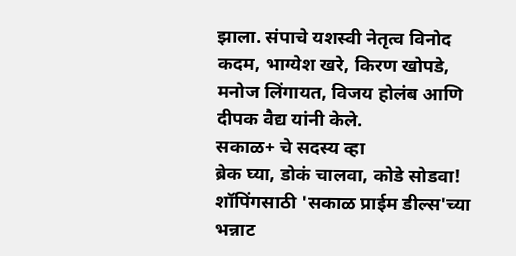झाला. संपाचे यशस्वी नेतृत्व विनोद कदम, भाग्येश खरे, किरण खोपडे, मनोज लिंगायत, विजय होलंब आणि दीपक वैद्य यांनी केले.
सकाळ+ चे सदस्य व्हा
ब्रेक घ्या, डोकं चालवा, कोडे सोडवा!
शॉपिंगसाठी 'सकाळ प्राईम डील्स'च्या भन्नाट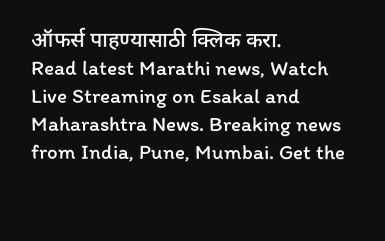ऑफर्स पाहण्यासाठी क्लिक करा.
Read latest Marathi news, Watch Live Streaming on Esakal and Maharashtra News. Breaking news from India, Pune, Mumbai. Get the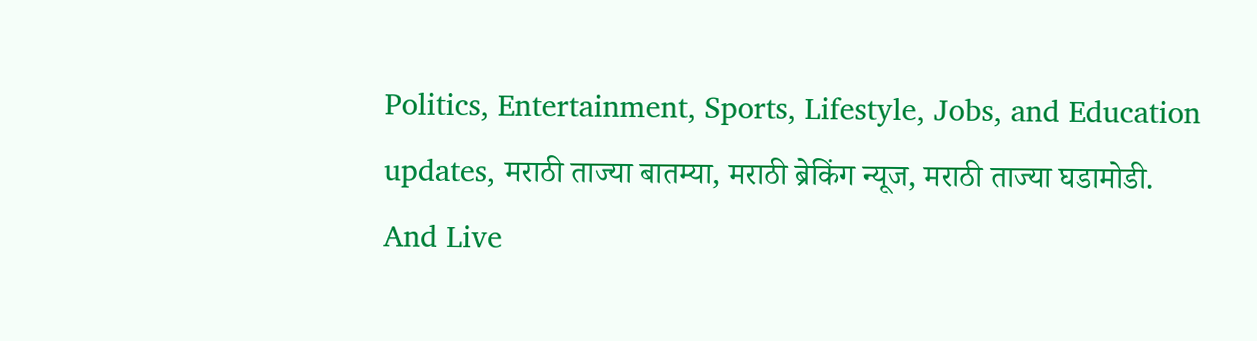Politics, Entertainment, Sports, Lifestyle, Jobs, and Education updates, मराठी ताज्या बातम्या, मराठी ब्रेकिंग न्यूज, मराठी ताज्या घडामोडी. And Live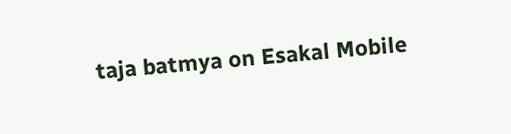taja batmya on Esakal Mobile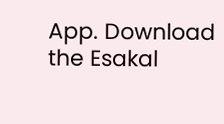App. Download the Esakal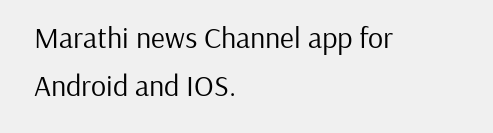Marathi news Channel app for Android and IOS.